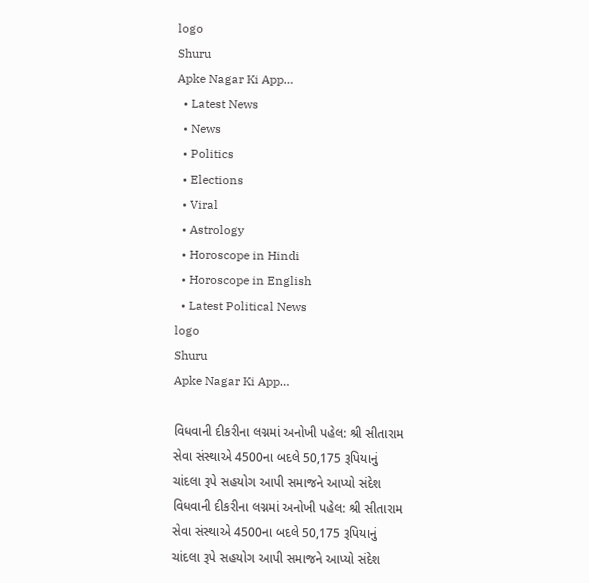logo
Shuru
Apke Nagar Ki App…
  • Latest News
  • News
  • Politics
  • Elections
  • Viral
  • Astrology
  • Horoscope in Hindi
  • Horoscope in English
  • Latest Political News
logo
Shuru
Apke Nagar Ki App…

વિધવાની દીકરીના લગ્નમાં અનોખી પહેલ: શ્રી સીતારામ સેવા સંસ્થાએ 4500ના બદલે 50,175 રૂપિયાનું ચાંદલા રૂપે સહયોગ આપી સમાજને આપ્યો સંદેશ વિધવાની દીકરીના લગ્નમાં અનોખી પહેલ: શ્રી સીતારામ સેવા સંસ્થાએ 4500ના બદલે 50,175 રૂપિયાનું ચાંદલા રૂપે સહયોગ આપી સમાજને આપ્યો સંદેશ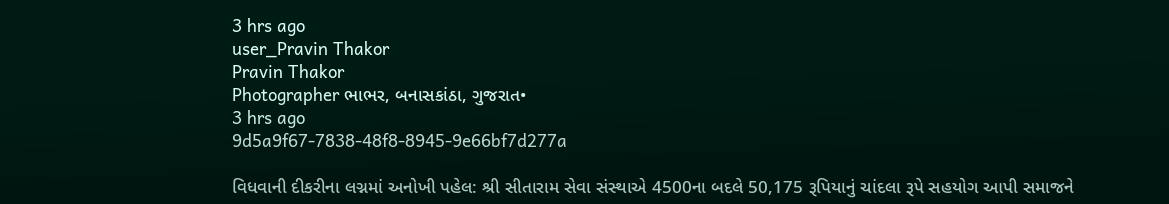3 hrs ago
user_Pravin Thakor
Pravin Thakor
Photographer ભાભર, બનાસકાંઠા, ગુજરાત•
3 hrs ago
9d5a9f67-7838-48f8-8945-9e66bf7d277a

વિધવાની દીકરીના લગ્નમાં અનોખી પહેલ: શ્રી સીતારામ સેવા સંસ્થાએ 4500ના બદલે 50,175 રૂપિયાનું ચાંદલા રૂપે સહયોગ આપી સમાજને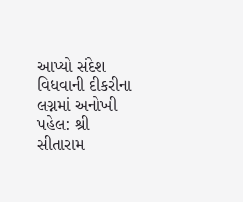આપ્યો સંદેશ વિધવાની દીકરીના લગ્નમાં અનોખી પહેલ: શ્રી સીતારામ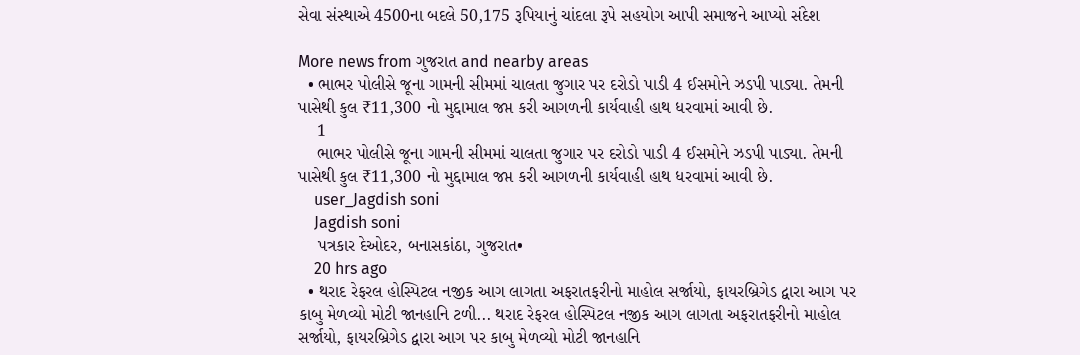સેવા સંસ્થાએ 4500ના બદલે 50,175 રૂપિયાનું ચાંદલા રૂપે સહયોગ આપી સમાજને આપ્યો સંદેશ

More news from ગુજરાત and nearby areas
  • ભાભર પોલીસે જૂના ગામની સીમમાં ચાલતા જુગાર પર દરોડો પાડી 4 ઈસમોને ઝડપી પાડ્યા. તેમની પાસેથી કુલ ₹11,300 નો મુદ્દામાલ જપ્ત કરી આગળની કાર્યવાહી હાથ ધરવામાં આવી છે.
    1
    ભાભર પોલીસે જૂના ગામની સીમમાં ચાલતા જુગાર પર દરોડો પાડી 4 ઈસમોને ઝડપી પાડ્યા. તેમની પાસેથી કુલ ₹11,300 નો મુદ્દામાલ જપ્ત કરી આગળની કાર્યવાહી હાથ ધરવામાં આવી છે.
    user_Jagdish soni
    Jagdish soni
    પત્રકાર દેઓદર, બનાસકાંઠા, ગુજરાત•
    20 hrs ago
  • થરાદ રેફરલ હોસ્પિટલ નજીક આગ લાગતા અફરાતફરીનો માહોલ સર્જાયો, ફાયરબ્રિગેડ દ્વારા આગ પર કાબુ મેળવ્યો મોટી જાનહાનિ ટળી... થરાદ રેફરલ હોસ્પિટલ નજીક આગ લાગતા અફરાતફરીનો માહોલ સર્જાયો, ફાયરબ્રિગેડ દ્વારા આગ પર કાબુ મેળવ્યો મોટી જાનહાનિ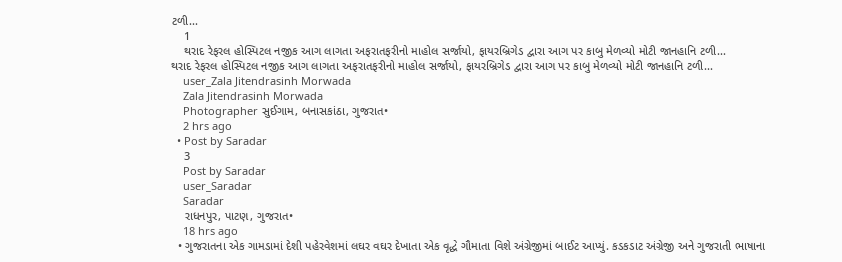ટળી...
    1
    થરાદ રેફરલ હોસ્પિટલ નજીક આગ લાગતા અફરાતફરીનો માહોલ સર્જાયો, ફાયરબ્રિગેડ દ્વારા આગ પર કાબુ મેળવ્યો મોટી જાનહાનિ ટળી...
થરાદ રેફરલ હોસ્પિટલ નજીક આગ લાગતા અફરાતફરીનો માહોલ સર્જાયો, ફાયરબ્રિગેડ દ્વારા આગ પર કાબુ મેળવ્યો મોટી જાનહાનિ ટળી...
    user_Zala Jitendrasinh Morwada
    Zala Jitendrasinh Morwada
    Photographer સુઈગામ, બનાસકાંઠા, ગુજરાત•
    2 hrs ago
  • Post by Saradar
    3
    Post by Saradar
    user_Saradar
    Saradar
    રાધનપુર, પાટણ, ગુજરાત•
    18 hrs ago
  • ગુજરાતના એક ગામડામાં દેશી પહેરવેશમાં લઘર વઘર દેખાતા એક વૃદ્ધે ગૌમાતા વિશે અંગ્રેજીમાં બાઈટ આપ્યું. કડકડાટ અંગ્રેજી અને ગુજરાતી ભાષાના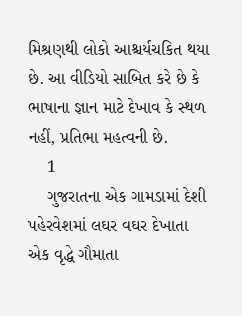મિશ્રણથી લોકો આશ્ચર્યચકિત થયા છે. આ વીડિયો સાબિત કરે છે કે ભાષાના જ્ઞાન માટે દેખાવ કે સ્થળ નહીં, પ્રતિભા મહત્વની છે.
    1
    ગુજરાતના એક ગામડામાં દેશી પહેરવેશમાં લઘર વઘર દેખાતા એક વૃદ્ધે ગૌમાતા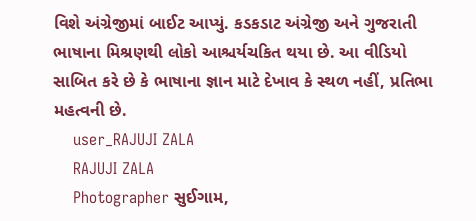વિશે અંગ્રેજીમાં બાઈટ આપ્યું. કડકડાટ અંગ્રેજી અને ગુજરાતી ભાષાના મિશ્રણથી લોકો આશ્ચર્યચકિત થયા છે. આ વીડિયો સાબિત કરે છે કે ભાષાના જ્ઞાન માટે દેખાવ કે સ્થળ નહીં, પ્રતિભા મહત્વની છે.
    user_RAJUJI ZALA
    RAJUJI ZALA
    Photographer સુઈગામ,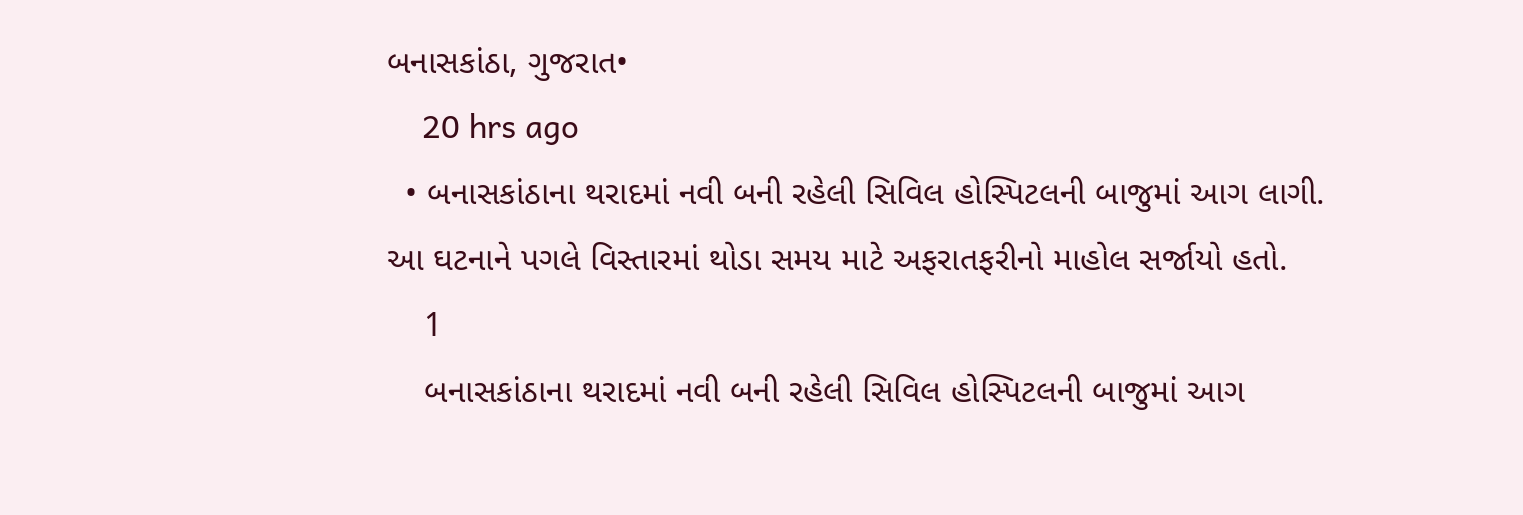બનાસકાંઠા, ગુજરાત•
    20 hrs ago
  • બનાસકાંઠાના થરાદમાં નવી બની રહેલી સિવિલ હોસ્પિટલની બાજુમાં આગ લાગી. આ ઘટનાને પગલે વિસ્તારમાં થોડા સમય માટે અફરાતફરીનો માહોલ સર્જાયો હતો.
    1
    બનાસકાંઠાના થરાદમાં નવી બની રહેલી સિવિલ હોસ્પિટલની બાજુમાં આગ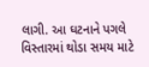લાગી. આ ઘટનાને પગલે વિસ્તારમાં થોડા સમય માટે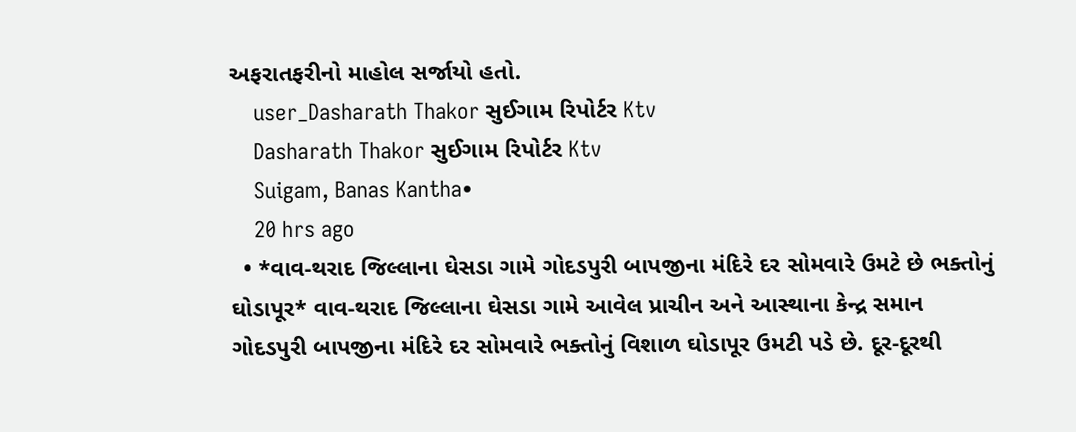અફરાતફરીનો માહોલ સર્જાયો હતો.
    user_Dasharath Thakor સુઈગામ રિપોર્ટર Ktv
    Dasharath Thakor સુઈગામ રિપોર્ટર Ktv
    Suigam, Banas Kantha•
    20 hrs ago
  • *વાવ-થરાદ જિલ્લાના ઘેસડા ગામે ગોદડપુરી બાપજીના મંદિરે દર સોમવારે ઉમટે છે ભક્તોનું ઘોડાપૂર* વાવ-થરાદ જિલ્લાના ઘેસડા ગામે આવેલ પ્રાચીન અને આસ્થાના કેન્દ્ર સમાન ગોદડપુરી બાપજીના મંદિરે દર સોમવારે ભક્તોનું વિશાળ ઘોડાપૂર ઉમટી પડે છે. દૂર-દૂરથી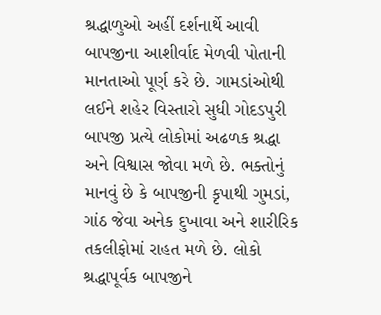શ્રદ્ધાળુઓ અહીં દર્શનાર્થે આવી બાપજીના આશીર્વાદ મેળવી પોતાની માનતાઓ પૂર્ણ કરે છે. ગામડાંઓથી લઈને શહેર વિસ્તારો સુધી ગોદડપુરી બાપજી પ્રત્યે લોકોમાં અઢળક શ્રદ્ધા અને વિશ્વાસ જોવા મળે છે. ભક્તોનું માનવું છે કે બાપજીની કૃપાથી ગુમડાં, ગાંઠ જેવા અનેક દુખાવા અને શારીરિક તકલીફોમાં રાહત મળે છે. લોકો શ્રદ્ધાપૂર્વક બાપજીને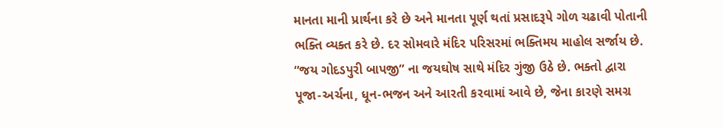માનતા માની પ્રાર્થના કરે છે અને માનતા પૂર્ણ થતાં પ્રસાદરૂપે ગોળ ચઢાવી પોતાની ભક્તિ વ્યક્ત કરે છે. દર સોમવારે મંદિર પરિસરમાં ભક્તિમય માહોલ સર્જાય છે. “જય ગોદડપુરી બાપજી” ના જયઘોષ સાથે મંદિર ગુંજી ઉઠે છે. ભક્તો દ્વારા પૂજા-અર્ચના, ધૂન-ભજન અને આરતી કરવામાં આવે છે, જેના કારણે સમગ્ર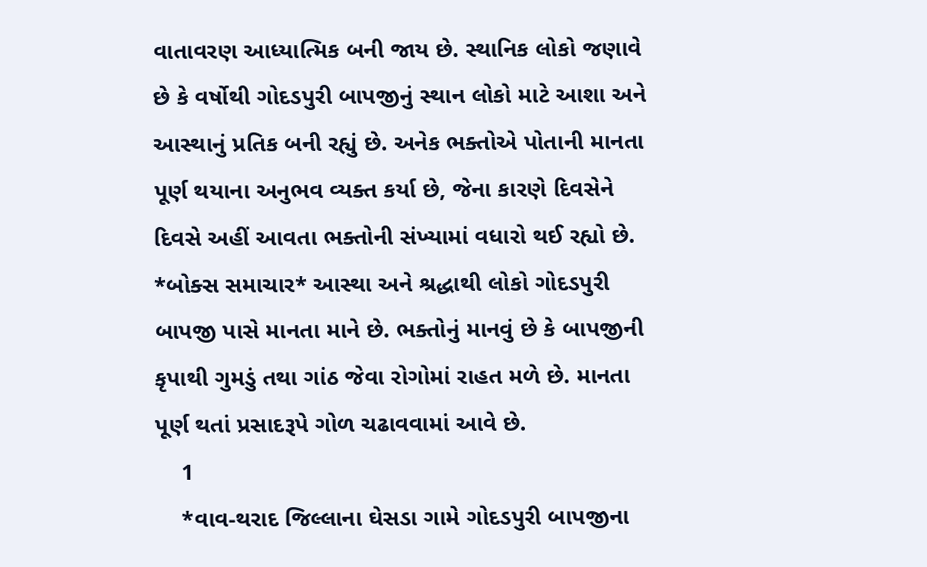વાતાવરણ આધ્યાત્મિક બની જાય છે. સ્થાનિક લોકો જણાવે છે કે વર્ષોથી ગોદડપુરી બાપજીનું સ્થાન લોકો માટે આશા અને આસ્થાનું પ્રતિક બની રહ્યું છે. અનેક ભક્તોએ પોતાની માનતા પૂર્ણ થયાના અનુભવ વ્યક્ત કર્યા છે, જેના કારણે દિવસેને દિવસે અહીં આવતા ભક્તોની સંખ્યામાં વધારો થઈ રહ્યો છે. *બોક્સ સમાચાર* આસ્થા અને શ્રદ્ધાથી લોકો ગોદડપુરી બાપજી પાસે માનતા માને છે. ભક્તોનું માનવું છે કે બાપજીની કૃપાથી ગુમડું તથા ગાંઠ જેવા રોગોમાં રાહત મળે છે. માનતા પૂર્ણ થતાં પ્રસાદરૂપે ગોળ ચઢાવવામાં આવે છે.
    1
    *વાવ-થરાદ જિલ્લાના ઘેસડા ગામે ગોદડપુરી બાપજીના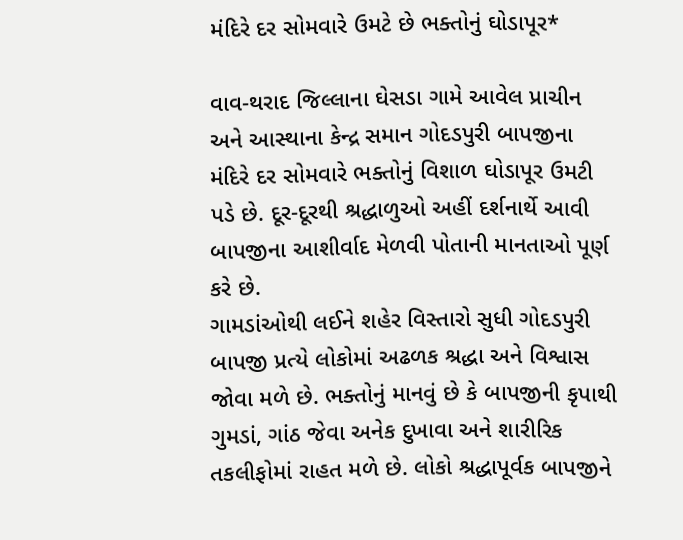મંદિરે દર સોમવારે ઉમટે છે ભક્તોનું ઘોડાપૂર*

વાવ-થરાદ જિલ્લાના ઘેસડા ગામે આવેલ પ્રાચીન અને આસ્થાના કેન્દ્ર સમાન ગોદડપુરી બાપજીના મંદિરે દર સોમવારે ભક્તોનું વિશાળ ઘોડાપૂર ઉમટી પડે છે. દૂર-દૂરથી શ્રદ્ધાળુઓ અહીં દર્શનાર્થે આવી બાપજીના આશીર્વાદ મેળવી પોતાની માનતાઓ પૂર્ણ કરે છે.
ગામડાંઓથી લઈને શહેર વિસ્તારો સુધી ગોદડપુરી બાપજી પ્રત્યે લોકોમાં અઢળક શ્રદ્ધા અને વિશ્વાસ જોવા મળે છે. ભક્તોનું માનવું છે કે બાપજીની કૃપાથી ગુમડાં, ગાંઠ જેવા અનેક દુખાવા અને શારીરિક તકલીફોમાં રાહત મળે છે. લોકો શ્રદ્ધાપૂર્વક બાપજીને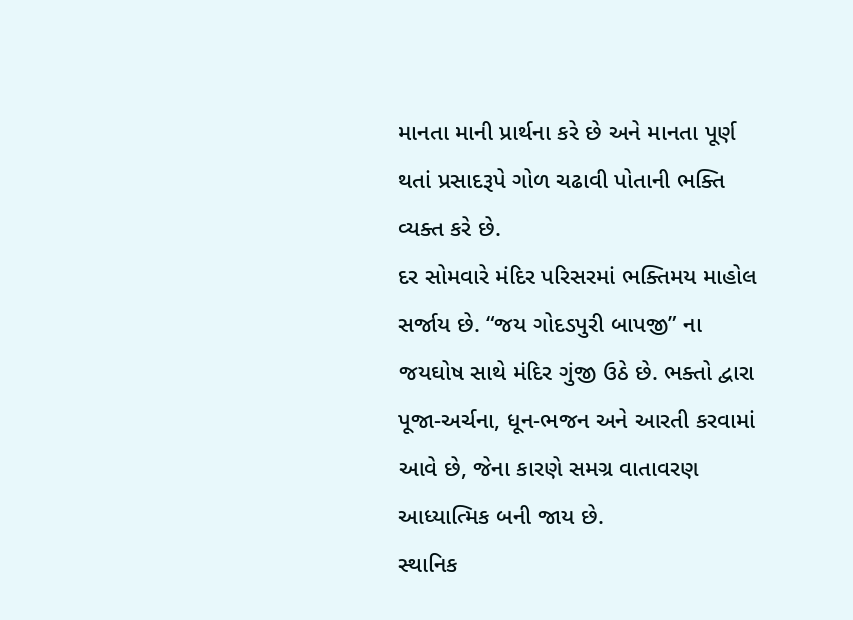માનતા માની પ્રાર્થના કરે છે અને માનતા પૂર્ણ થતાં પ્રસાદરૂપે ગોળ ચઢાવી પોતાની ભક્તિ વ્યક્ત કરે છે.
દર સોમવારે મંદિર પરિસરમાં ભક્તિમય માહોલ સર્જાય છે. “જય ગોદડપુરી બાપજી” ના જયઘોષ સાથે મંદિર ગુંજી ઉઠે છે. ભક્તો દ્વારા પૂજા-અર્ચના, ધૂન-ભજન અને આરતી કરવામાં આવે છે, જેના કારણે સમગ્ર વાતાવરણ આધ્યાત્મિક બની જાય છે.
સ્થાનિક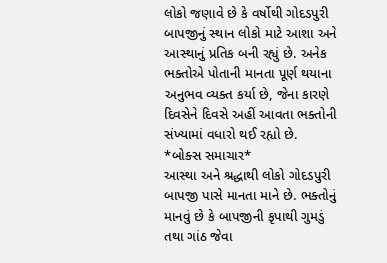લોકો જણાવે છે કે વર્ષોથી ગોદડપુરી બાપજીનું સ્થાન લોકો માટે આશા અને આસ્થાનું પ્રતિક બની રહ્યું છે. અનેક ભક્તોએ પોતાની માનતા પૂર્ણ થયાના અનુભવ વ્યક્ત કર્યા છે, જેના કારણે દિવસેને દિવસે અહીં આવતા ભક્તોની સંખ્યામાં વધારો થઈ રહ્યો છે.       *બોક્સ સમાચાર*
આસ્થા અને શ્રદ્ધાથી લોકો ગોદડપુરી બાપજી પાસે માનતા માને છે. ભક્તોનું માનવું છે કે બાપજીની કૃપાથી ગુમડું તથા ગાંઠ જેવા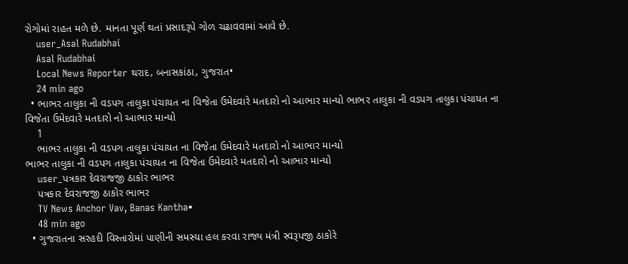રોગોમાં રાહત મળે છે. માનતા પૂર્ણ થતાં પ્રસાદરૂપે ગોળ ચઢાવવામાં આવે છે.
    user_Asal Rudabhai
    Asal Rudabhai
    Local News Reporter થરાદ, બનાસકાંઠા, ગુજરાત•
    24 min ago
  • ભાભર તાલુકા ની વડપગ તાલુકા પંચાયત ના વિજેતા ઉમેદવારે મતદારો નો આભાર માન્યો ભાભર તાલુકા ની વડપગ તાલુકા પંચાયત ના વિજેતા ઉમેદવારે મતદારો નો આભાર માન્યો
    1
    ભાભર તાલુકા ની વડપગ તાલુકા પંચાયત ના વિજેતા ઉમેદવારે મતદારો નો આભાર માન્યો
ભાભર તાલુકા ની વડપગ તાલુકા પંચાયત ના વિજેતા ઉમેદવારે મતદારો નો આભાર માન્યો
    user_પત્રકાર દેવરાજજી ઠાકોર ભાભર
    પત્રકાર દેવરાજજી ઠાકોર ભાભર
    TV News Anchor Vav, Banas Kantha•
    48 min ago
  • ગુજરાતના સરહદી વિસ્તારોમાં પાણીની સમસ્યા હલ કરવા રાજ્ય મંત્રી સ્વરૂપજી ઠાકોરે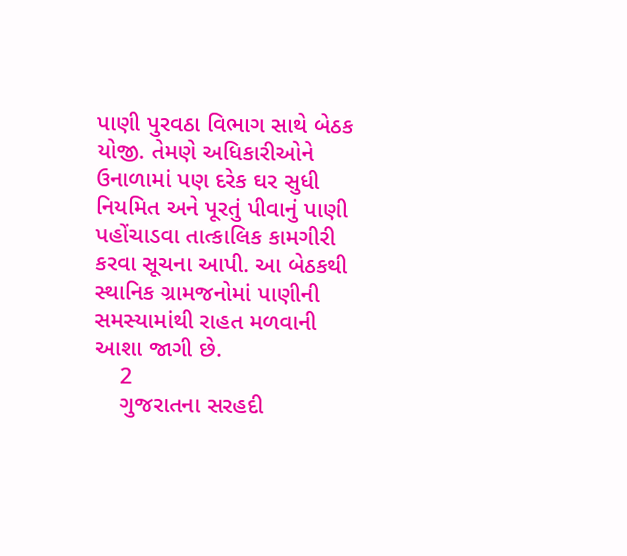પાણી પુરવઠા વિભાગ સાથે બેઠક યોજી. તેમણે અધિકારીઓને ઉનાળામાં પણ દરેક ઘર સુધી નિયમિત અને પૂરતું પીવાનું પાણી પહોંચાડવા તાત્કાલિક કામગીરી કરવા સૂચના આપી. આ બેઠકથી સ્થાનિક ગ્રામજનોમાં પાણીની સમસ્યામાંથી રાહત મળવાની આશા જાગી છે.
    2
    ગુજરાતના સરહદી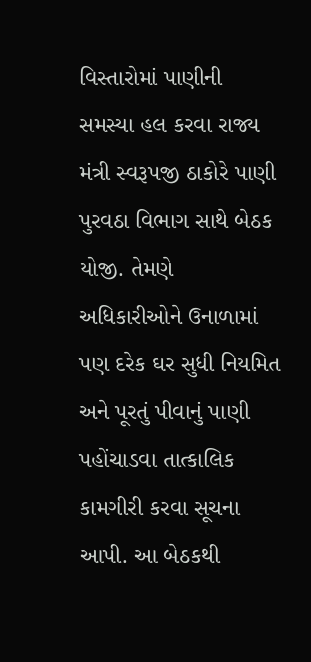વિસ્તારોમાં પાણીની સમસ્યા હલ કરવા રાજ્ય મંત્રી સ્વરૂપજી ઠાકોરે પાણી પુરવઠા વિભાગ સાથે બેઠક યોજી. તેમણે અધિકારીઓને ઉનાળામાં પણ દરેક ઘર સુધી નિયમિત અને પૂરતું પીવાનું પાણી પહોંચાડવા તાત્કાલિક કામગીરી કરવા સૂચના આપી. આ બેઠકથી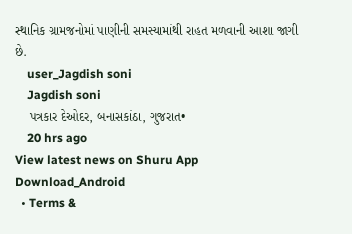સ્થાનિક ગ્રામજનોમાં પાણીની સમસ્યામાંથી રાહત મળવાની આશા જાગી છે.
    user_Jagdish soni
    Jagdish soni
    પત્રકાર દેઓદર, બનાસકાંઠા, ગુજરાત•
    20 hrs ago
View latest news on Shuru App
Download_Android
  • Terms &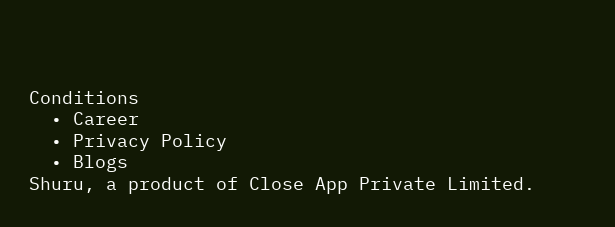Conditions
  • Career
  • Privacy Policy
  • Blogs
Shuru, a product of Close App Private Limited.